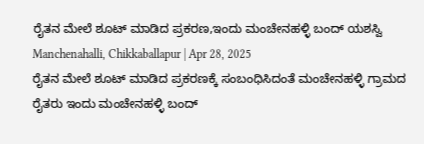ರೈತನ ಮೇಲೆ ಶೂಟ್ ಮಾಡಿದ ಪ್ರಕರಣ,ಇಂದು ಮಂಚೇನಹಳ್ಳಿ ಬಂದ್ ಯಶಸ್ವಿ
Manchenahalli, Chikkaballapur | Apr 28, 2025
ರೈತನ ಮೇಲೆ ಶೂಟ್ ಮಾಡಿದ ಪ್ರಕರಣಕ್ಕೆ ಸಂಬಂಧಿಸಿದಂತೆ ಮಂಚೇನಹಳ್ಳಿ ಗ್ರಾಮದ ರೈತರು ಇಂದು ಮಂಚೇನಹಳ್ಳಿ ಬಂದ್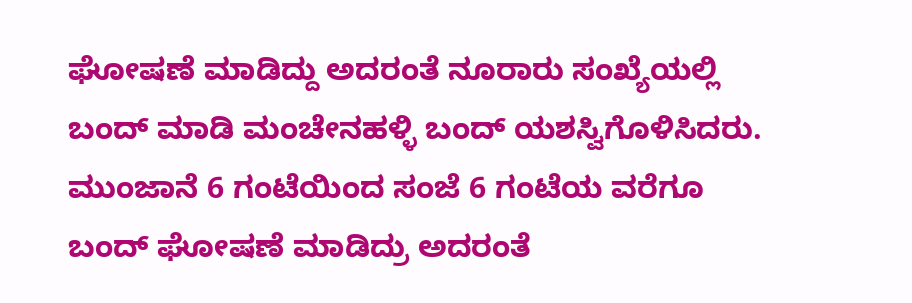ಘೋಷಣೆ ಮಾಡಿದ್ದು ಅದರಂತೆ ನೂರಾರು ಸಂಖ್ಯೆಯಲ್ಲಿ ಬಂದ್ ಮಾಡಿ ಮಂಚೇನಹಳ್ಳಿ ಬಂದ್ ಯಶಸ್ವಿಗೊಳಿಸಿದರು. ಮುಂಜಾನೆ 6 ಗಂಟೆಯಿಂದ ಸಂಜೆ 6 ಗಂಟೆಯ ವರೆಗೂ ಬಂದ್ ಘೋಷಣೆ ಮಾಡಿದ್ರು ಅದರಂತೆ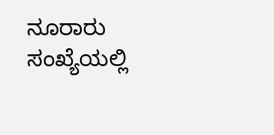ನೂರಾರು ಸಂಖ್ಯೆಯಲ್ಲಿ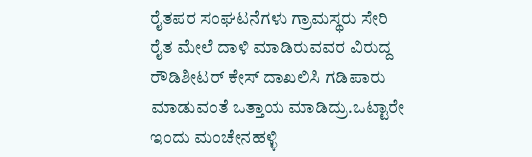ರೈತಪರ ಸಂಘಟನೆಗಳು ಗ್ರಾಮಸ್ಥರು ಸೇರಿ ರೈತ ಮೇಲೆ ದಾಳಿ ಮಾಡಿರುವವರ ವಿರುದ್ದ ರೌಡಿಶೀಟರ್ ಕೇಸ್ ದಾಖಲಿಸಿ ಗಡಿಪಾರು ಮಾಡುವಂತೆ ಒತ್ತಾಯ ಮಾಡಿದ್ರು.ಒಟ್ಟಾರೇ ಇಂದು ಮಂಚೇನಹಳ್ಳಿ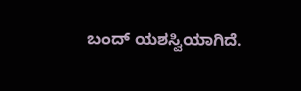ಬಂದ್ ಯಶಸ್ವಿಯಾಗಿದೆ.